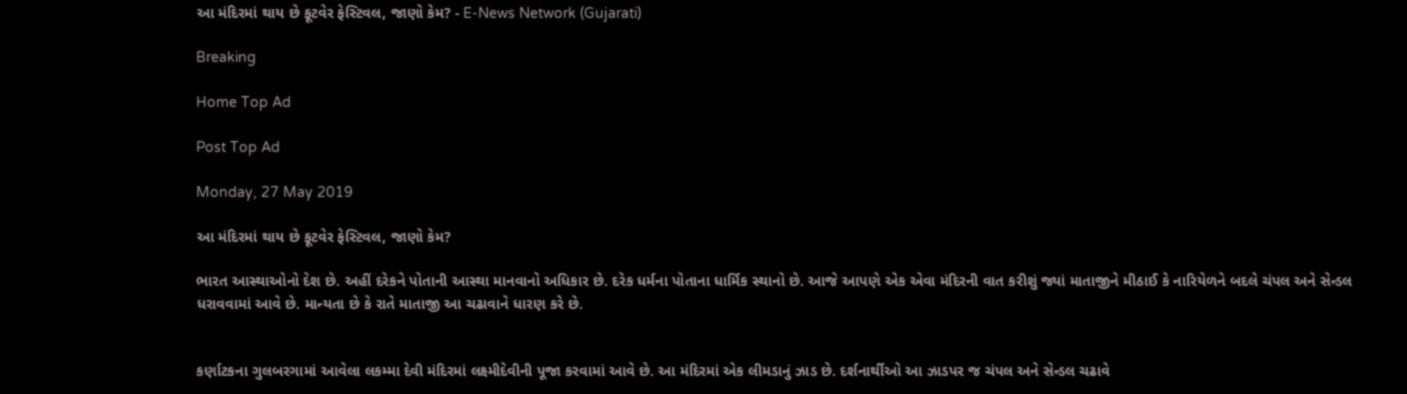આ મંદિરમાં થાય છે ફૂટવેર ફેસ્ટિવલ, જાણો કેમ? - E-News Network (Gujarati)

Breaking

Home Top Ad

Post Top Ad

Monday, 27 May 2019

આ મંદિરમાં થાય છે ફૂટવેર ફેસ્ટિવલ, જાણો કેમ?

ભારત આસ્થાઓનો દેશ છે. અહીં દરેકને પોતાની આસ્થા માનવાનો અધિકાર છે. દરેક ધર્મના પોતાના ધાર્મિક સ્થાનો છે. આજે આપણે એક એવા મંદિરની વાત કરીશું જ્યાં માતાજીને મીઠાઈ કે નારિયેળને બદલે ચંપલ અને સેન્ડલ ધરાવવામાં આવે છે. માન્યતા છે કે રાતે માતાજી આ ચઢાવાને ધારણ કરે છે.


કર્ણાટકના ગુલબરગામાં આવેલા લકમ્મા દેવી મંદિરમાં લક્ષ્મીદેવીની પૂજા કરવામાં આવે છે. આ મંદિરમાં એક લીમડાનું ઝાડ છે. દર્શનાર્થીઓ આ ઝાડપર જ ચંપલ અને સેન્ડલ ચઢાવે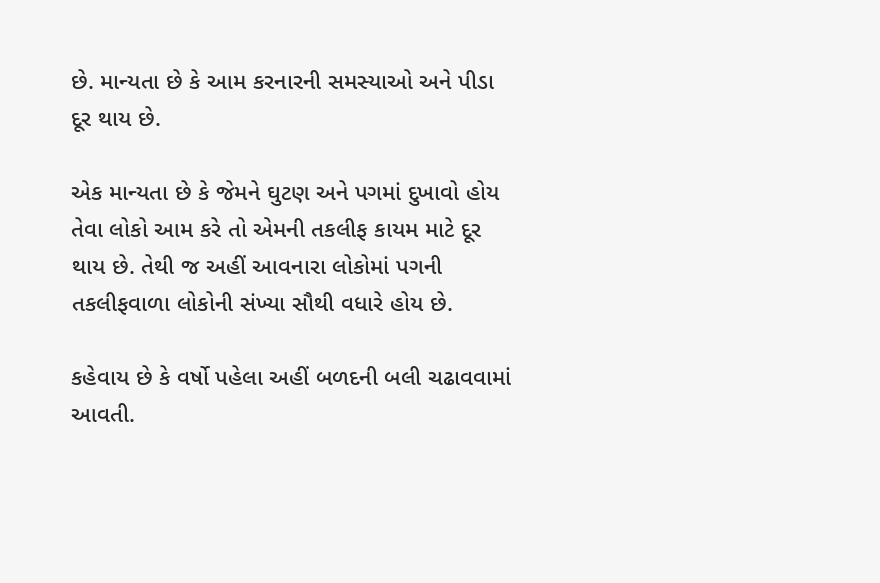છે. માન્યતા છે કે આમ કરનારની સમસ્યાઓ અને પીડા દૂર થાય છે.

એક માન્યતા છે કે જેમને ઘુટણ અને પગમાં દુખાવો હોય તેવા લોકો આમ કરે તો એમની તકલીફ કાયમ માટે દૂર થાય છે. તેથી જ અહીં આવનારા લોકોમાં પગની તકલીફવાળા લોકોની સંખ્યા સૌથી વધારે હોય છે.

કહેવાય છે કે વર્ષો પહેલા અહીં બળદની બલી ચઢાવવામાં આવતી.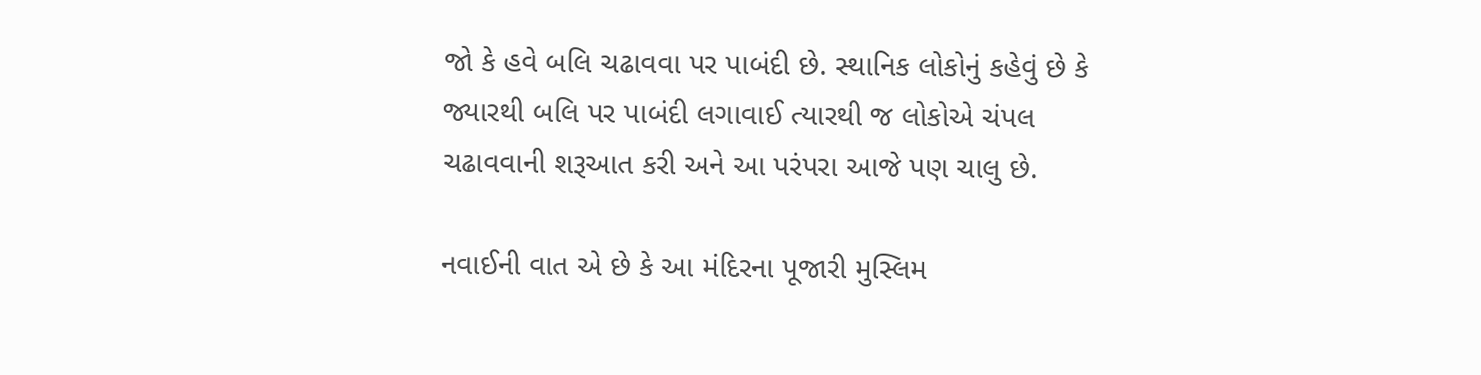જો કે હવે બલિ ચઢાવવા પર પાબંદી છે. સ્થાનિક લોકોનું કહેવું છે કે જ્યારથી બલિ પર પાબંદી લગાવાઈ ત્યારથી જ લોકોએ ચંપલ ચઢાવવાની શરૂઆત કરી અને આ પરંપરા આજે પણ ચાલુ છે.

નવાઈની વાત એ છે કે આ મંદિરના પૂજારી મુસ્લિમ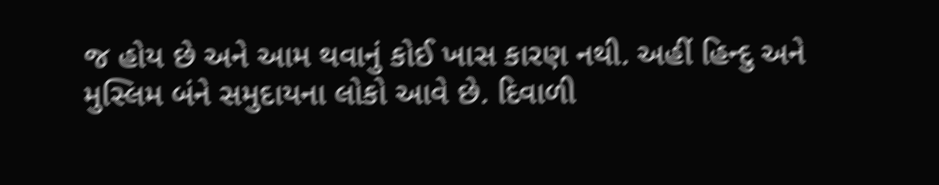જ હોય છે અને આમ થવાનું કોઈ ખાસ કારણ નથી. અહીં હિન્દુ અને મુસ્લિમ બંને સમુદાયના લોકો આવે છે. દિવાળી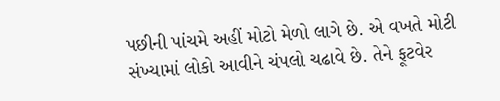પછીની પાંચમે અહીં મોટો મેળો લાગે છે. એ વખતે મોટી સંખ્યામાં લોકો આવીને ચંપલો ચઢાવે છે. તેને ફૂટવેર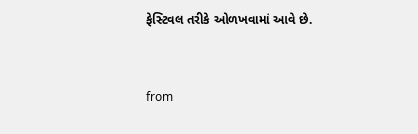ફેસ્ટિવલ તરીકે ઓળખવામાં આવે છે.



from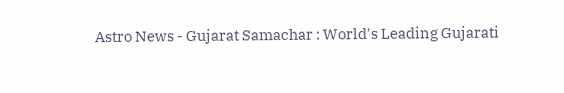Astro News - Gujarat Samachar : World's Leading Gujarati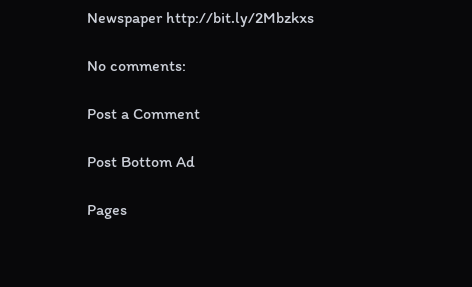Newspaper http://bit.ly/2Mbzkxs

No comments:

Post a Comment

Post Bottom Ad

Pages